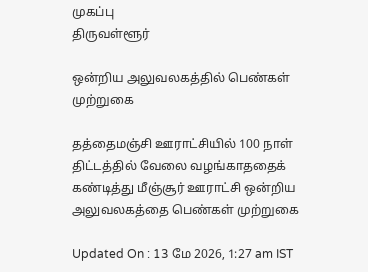முகப்பு
திருவள்ளூர்

ஒன்றிய அலுவலகத்தில் பெண்கள் முற்றுகை

தத்தைமஞ்சி ஊராட்சியில் 100 நாள் திட்டத்தில் வேலை வழங்காததைக் கண்டித்து மீஞ்சூர் ஊராட்சி ஒன்றிய அலுவலகத்தை பெண்கள் முற்றுகை

Updated On : 13 மே 2026, 1:27 am IST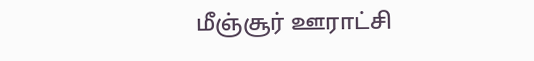மீஞ்சூர் ஊராட்சி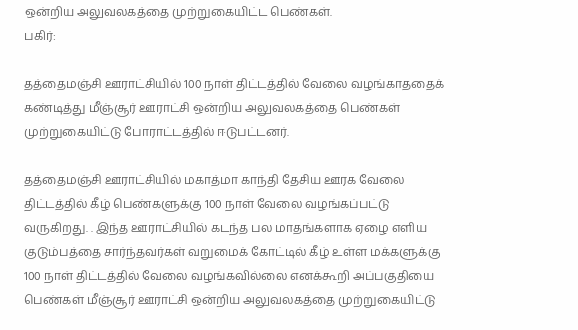ஒன்றிய அலுவலகத்தை முற்றுகையிட்ட பெண்கள்.
பகிர்:

தத்தைமஞ்சி ஊராட்சியில் 100 நாள் திட்டத்தில் வேலை வழங்காததைக் கண்டித்து மீஞ்சூர் ஊராட்சி ஒன்றிய அலுவலகத்தை பெண்கள் முற்றுகையிட்டு போராட்டத்தில் ஈடுபட்டனர்.

தத்தைமஞ்சி ஊராட்சியில் மகாத்மா காந்தி தேசிய ஊரக வேலை திட்டத்தில் கீழ் பெண்களுக்கு 100 நாள் வேலை வழங்கப்பட்டு வருகிறது. . இந்த ஊராட்சியில் கடந்த பல மாதங்களாக ஏழை எளிய குடும்பத்தை சார்ந்தவர்கள் வறுமைக் கோட்டில் கீழ் உள்ள மக்களுக்கு 100 நாள் திட்டத்தில் வேலை வழங்கவில்லை எனக்கூறி அப்பகுதியை பெண்கள் மீஞ்சூர் ஊராட்சி ஒன்றிய அலுவலகத்தை முற்றுகையிட்டு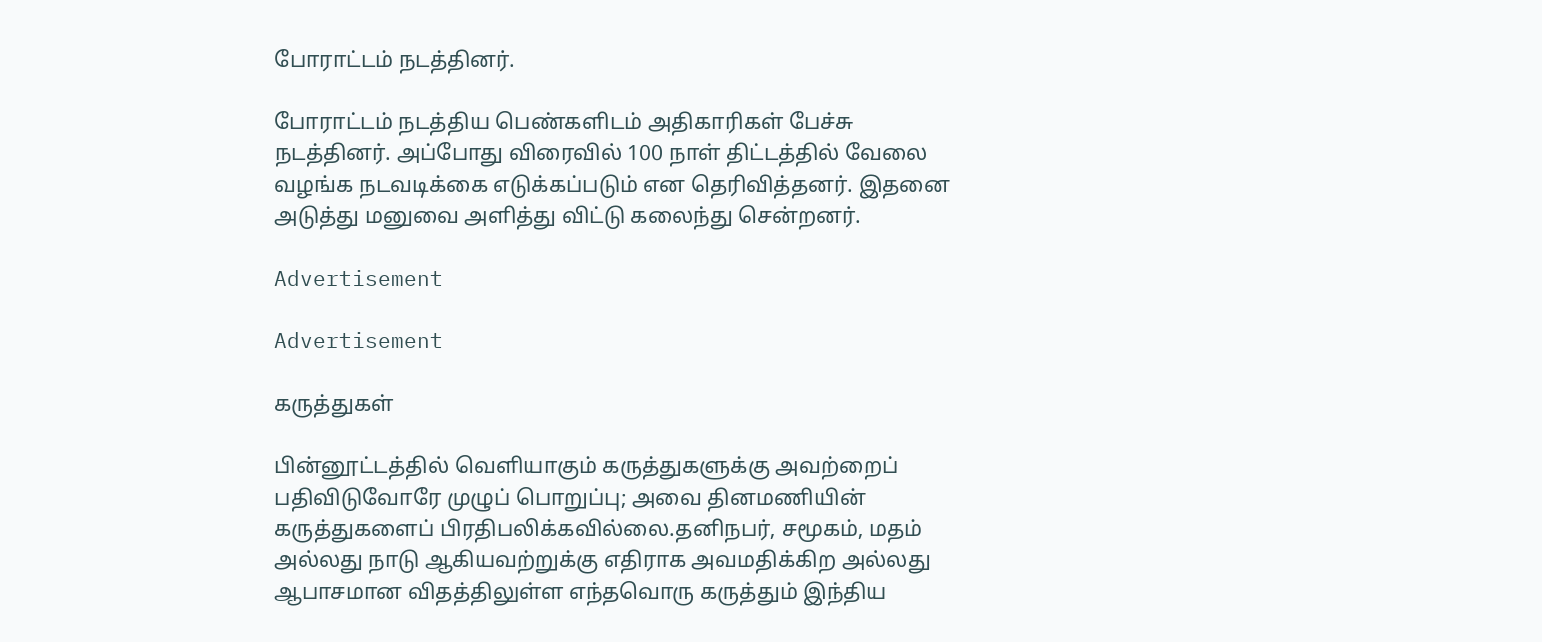போராட்டம் நடத்தினர்.

போராட்டம் நடத்திய பெண்களிடம் அதிகாரிகள் பேச்சு நடத்தினர். அப்போது விரைவில் 100 நாள் திட்டத்தில் வேலை வழங்க நடவடிக்கை எடுக்கப்படும் என தெரிவித்தனர். இதனை அடுத்து மனுவை அளித்து விட்டு கலைந்து சென்றனர்.

Advertisement

Advertisement

கருத்துகள்

பின்னூட்டத்தில் வெளியாகும் கருத்துகளுக்கு அவற்றைப் பதிவிடுவோரே முழுப் பொறுப்பு; அவை தினமணியின் கருத்துகளைப் பிரதிபலிக்கவில்லை.தனிநபர், சமூகம், மதம் அல்லது நாடு ஆகியவற்றுக்கு எதிராக அவமதிக்கிற அல்லது ஆபாசமான விதத்திலுள்ள எந்தவொரு கருத்தும் இந்திய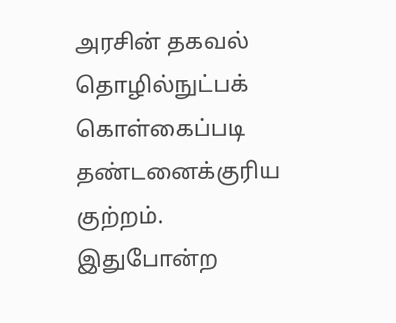அரசின் தகவல் தொழில்நுட்பக் கொள்கைப்படி தண்டனைக்குரிய குற்றம். இதுபோன்ற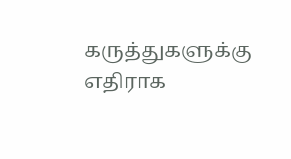கருத்துகளுக்கு எதிராக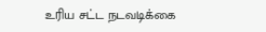உரிய சட்ட நடவடிக்கை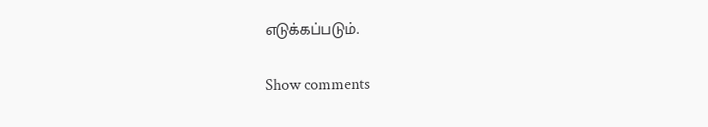எடுக்கப்படும்.

Show comments